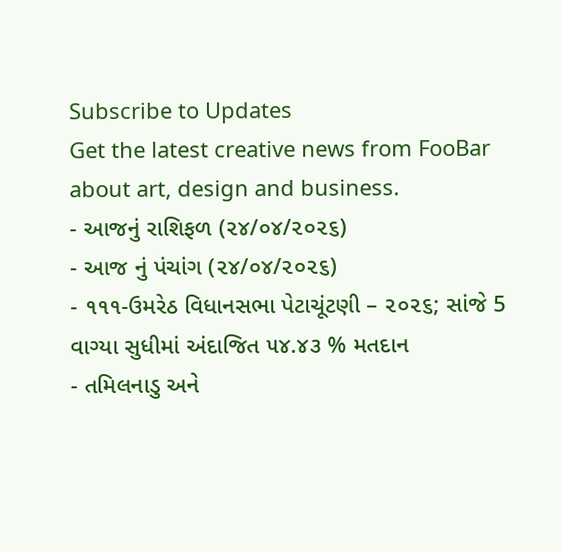Subscribe to Updates
Get the latest creative news from FooBar about art, design and business.
- આજનું રાશિફળ (૨૪/૦૪/૨૦૨૬)
- આજ નું પંચાંગ (૨૪/૦૪/૨૦૨૬)
- ૧૧૧-ઉમરેઠ વિધાનસભા પેટાચૂંટણી – ૨૦૨૬; સાંજે 5 વાગ્યા સુધીમાં અંદાજિત ૫૪.૪૩ % મતદાન
- તમિલનાડુ અને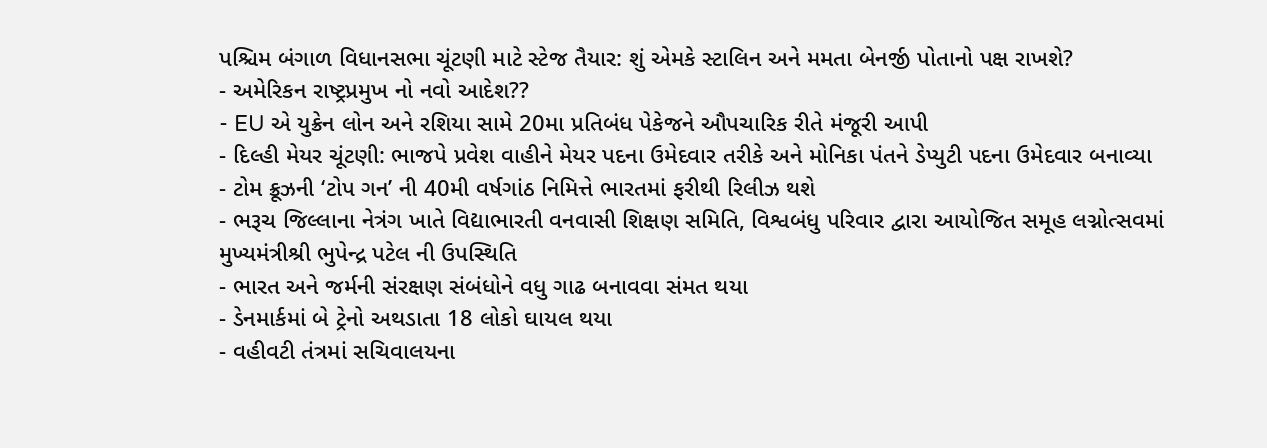પશ્ચિમ બંગાળ વિધાનસભા ચૂંટણી માટે સ્ટેજ તૈયાર: શું એમકે સ્ટાલિન અને મમતા બેનર્જી પોતાનો પક્ષ રાખશે?
- અમેરિકન રાષ્ટ્રપ્રમુખ નો નવો આદેશ??
- EU એ યુક્રેન લોન અને રશિયા સામે 20મા પ્રતિબંધ પેકેજને ઔપચારિક રીતે મંજૂરી આપી
- દિલ્હી મેયર ચૂંટણી: ભાજપે પ્રવેશ વાહીને મેયર પદના ઉમેદવાર તરીકે અને મોનિકા પંતને ડેપ્યુટી પદના ઉમેદવાર બનાવ્યા
- ટોમ ક્રૂઝની ‘ટોપ ગન’ ની 40મી વર્ષગાંઠ નિમિત્તે ભારતમાં ફરીથી રિલીઝ થશે
- ભરૂચ જિલ્લાના નેત્રંગ ખાતે વિદ્યાભારતી વનવાસી શિક્ષણ સમિતિ, વિશ્વબંધુ પરિવાર દ્વારા આયોજિત સમૂહ લગ્નોત્સવમાં મુખ્યમંત્રીશ્રી ભુપેન્દ્ર પટેલ ની ઉપસ્થિતિ
- ભારત અને જર્મની સંરક્ષણ સંબંધોને વધુ ગાઢ બનાવવા સંમત થયા
- ડેનમાર્કમાં બે ટ્રેનો અથડાતા 18 લોકો ઘાયલ થયા
- વહીવટી તંત્રમાં સચિવાલયના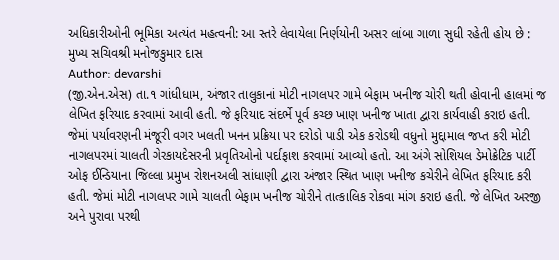અધિકારીઓની ભૂમિકા અત્યંત મહત્વની: આ સ્તરે લેવાયેલા નિર્ણયોની અસર લાંબા ગાળા સુધી રહેતી હોય છે : મુખ્ય સચિવશ્રી મનોજકુમાર દાસ
Author: devarshi
(જી.એન.એસ) તા.૧ ગાંધીધામ, અંજાર તાલુકાનાં મોટી નાગલપર ગામે બેફામ ખનીજ ચોરી થતી હોવાની હાલમાં જ લેખિત ફરિયાદ કરવામાં આવી હતી. જે ફરિયાદ સંદર્ભે પૂર્વ કચ્છ ખાણ ખનીજ ખાતા દ્વારા કાર્યવાહી કરાઇ હતી. જેમાં પર્યાવરણની મંજૂરી વગર ખલતી ખનન પ્રક્રિયા પર દરોડો પાડી એક કરોડથી વધુનો મુદ્દામાલ જપ્ત કરી મોટી નાગલપરમાં ચાલતી ગેરકાયદેસરની પ્રવૃતિઓનો પર્દાફાશ કરવામાં આવ્યો હતો. આ અંગે સોશિયલ ડેમોક્રેટિક પાર્ટી ઓફ ઈન્ડિયાના જિલ્લા પ્રમુખ રોશનઅલી સાંધાણી દ્વારા અંજાર સ્થિત ખાણ ખનીજ કચેરીને લેખિત ફરિયાદ કરી હતી. જેમાં મોટી નાગલપર ગામે ચાલતી બેફામ ખનીજ ચોરીને તાત્કાલિક રોકવા માંગ કરાઇ હતી. જે લેખિત અરજી અને પુરાવા પરથી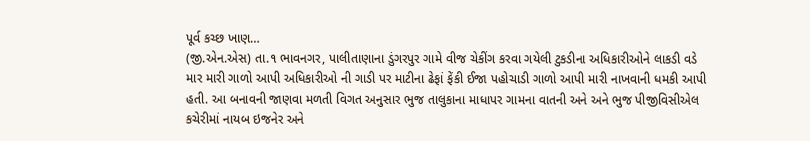પૂર્વ કચ્છ ખાણ…
(જી.એન.એસ) તા.૧ ભાવનગર, પાલીતાણાના ડુંગરપુર ગામે વીજ ચેકીંગ કરવા ગયેલી ટુકડીના અધિકારીઓને લાકડી વડે માર મારી ગાળો આપી અધિકારીઓ ની ગાડી પર માટીના ઢેફાં ફેંકી ઈજા પહોચાડી ગાળો આપી મારી નાખવાની ધમકી આપી હતી. આ બનાવની જાણવા મળતી વિગત અનુસાર ભુજ તાલુકાના માધાપર ગામના વાતની અને અને ભુજ પીજીવિસીએલ કચેરીમાં નાયબ ઇજનેર અને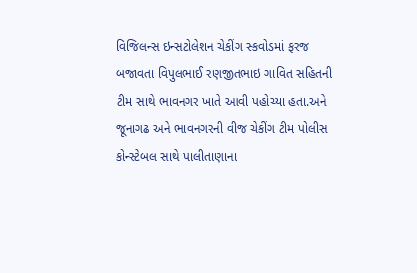વિજિલન્સ ઇન્સટોલેશન ચેકીંગ સ્કવોડમાં ફરજ બજાવતા વિપુલભાઈ રણજીતભાઇ ગાવિત સહિતની ટીમ સાથે ભાવનગર ખાતે આવી પહોચ્યા હતા.અને જૂનાગઢ અને ભાવનગરની વીજ ચેકીંગ ટીમ પોલીસ કોન્સ્ટેબલ સાથે પાલીતાણાના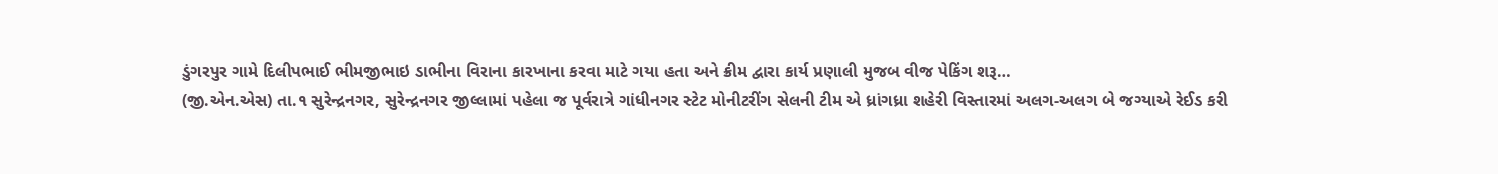ડુંગરપુર ગામે દિલીપભાઈ ભીમજીભાઇ ડાભીના વિરાના કારખાના કરવા માટે ગયા હતા અને ક્રીમ દ્વારા કાર્ય પ્રણાલી મુજબ વીજ પેકિંગ શરૂ…
(જી.એન.એસ) તા.૧ સુરેન્દ્રનગર, સુરેન્દ્રનગર જીલ્લામાં પહેલા જ પૂર્વરાત્રે ગાંધીનગર સ્ટેટ મોનીટરીંગ સેલની ટીમ એ ધ્રાંગધ્રા શહેરી વિસ્તારમાં અલગ-અલગ બે જગ્યાએ રેઈડ કરી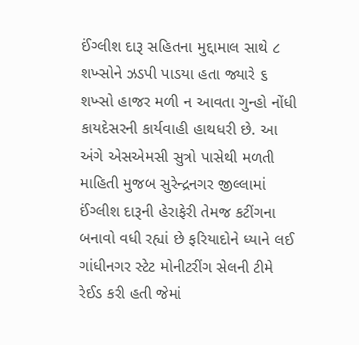ઈંગ્લીશ દારૂ સહિતના મુદ્દામાલ સાથે ૮ શખ્સોને ઝડપી પાડયા હતા જ્યારે ૬ શખ્સો હાજર મળી ન આવતા ગુન્હો નોંધી કાયદેસરની કાર્યવાહી હાથધરી છે. આ અંગે એસએમસી સુત્રો પાસેથી મળતી માહિતી મુજબ સુરેન્દ્રનગર જીલ્લામાં ઈંગ્લીશ દારૂની હેરાફેરી તેમજ કટીંગના બનાવો વધી રહ્યાં છે ફરિયાદોને ધ્યાને લઈ ગાંધીનગર સ્ટેટ મોનીટરીંગ સેલની ટીમે રેઈડ કરી હતી જેમાં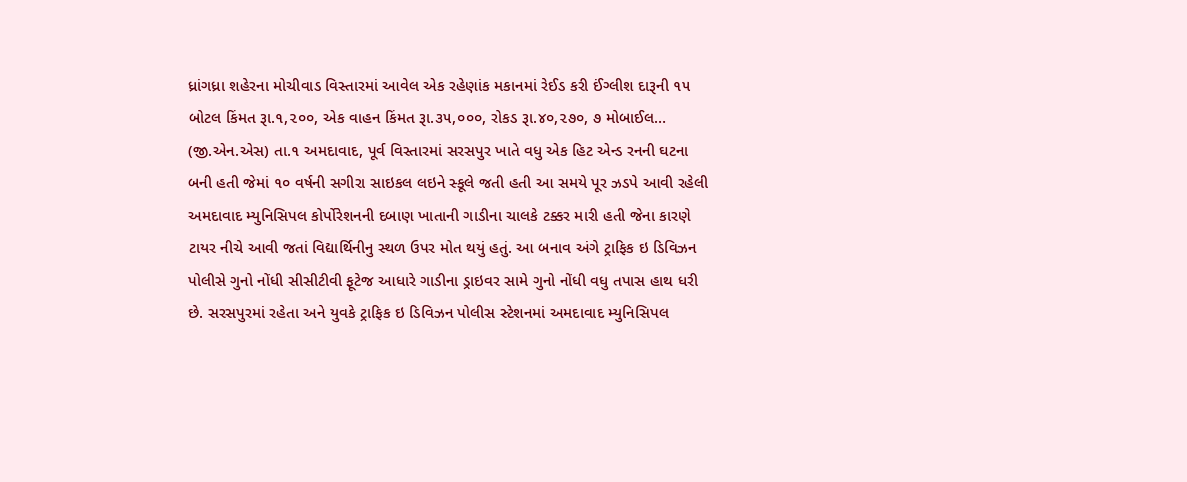ધ્રાંગધ્રા શહેરના મોચીવાડ વિસ્તારમાં આવેલ એક રહેણાંક મકાનમાં રેઈડ કરી ઈંગ્લીશ દારૂની ૧૫ બોટલ કિંમત રૂા.૧,૨૦૦, એક વાહન કિંમત રૂા.૩૫,૦૦૦, રોકડ રૂા.૪૦,૨૭૦, ૭ મોબાઈલ…
(જી.એન.એસ) તા.૧ અમદાવાદ, પૂર્વ વિસ્તારમાં સરસપુર ખાતે વધુ એક હિટ એન્ડ રનની ઘટના બની હતી જેમાં ૧૦ વર્ષની સગીરા સાઇકલ લઇને સ્કૂલે જતી હતી આ સમયે પૂર ઝડપે આવી રહેલી અમદાવાદ મ્યુનિસિપલ કોર્પોરેશનની દબાણ ખાતાની ગાડીના ચાલકે ટક્કર મારી હતી જેના કારણે ટાયર નીચે આવી જતાં વિદ્યાર્થિનીનુ સ્થળ ઉપર મોત થયું હતું. આ બનાવ અંગે ટ્રાફિક ઇ ડિવિઝન પોલીસે ગુનો નોંધી સીસીટીવી ફૂટેજ આધારે ગાડીના ડ્રાઇવર સામે ગુનો નોંધી વધુ તપાસ હાથ ધરી છે. સરસપુરમાં રહેતા અને યુવકે ટ્રાફિક ઇ ડિવિઝન પોલીસ સ્ટેશનમાં અમદાવાદ મ્યુનિસિપલ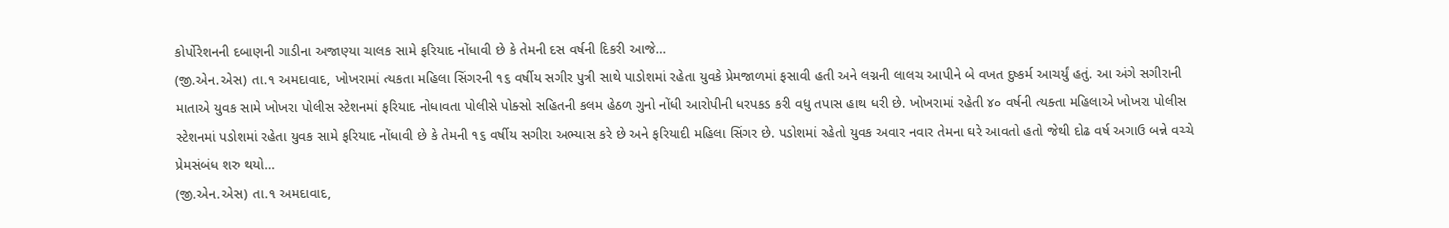કોર્પોરેશનની દબાણની ગાડીના અજાણ્યા ચાલક સામે ફરિયાદ નોંધાવી છે કે તેમની દસ વર્ષની દિકરી આજે…
(જી.એન.એસ) તા.૧ અમદાવાદ, ખોખરામાં ત્યકતા મહિલા સિંગરની ૧૬ વર્ષીય સગીર પુત્રી સાથે પાડોશમાં રહેતા યુવકે પ્રેમજાળમાં ફસાવી હતી અને લગ્નની લાલચ આપીને બે વખત દુષ્કર્મ આચર્યું હતું. આ અંગે સગીરાની માતાએ યુવક સામે ખોખરા પોલીસ સ્ટેશનમાં ફરિયાદ નોધાવતા પોલીસે પોક્સો સહિતની કલમ હેઠળ ગુનો નોંધી આરોપીની ધરપકડ કરી વધુ તપાસ હાથ ધરી છે. ખોખરામાં રહેતી ૪૦ વર્ષની ત્યક્તા મહિલાએ ખોખરા પોલીસ સ્ટેશનમાં પડોશમાં રહેતા યુવક સામે ફરિયાદ નોંધાવી છે કે તેમની ૧૬ વર્ષીય સગીરા અભ્યાસ કરે છે અને ફરિયાદી મહિલા સિંગર છે. પડોશમાં રહેતો યુવક અવાર નવાર તેમના ઘરે આવતો હતો જેથી દોઢ વર્ષ અગાઉ બન્ને વચ્ચે પ્રેમસંબંધ શરુ થયો…
(જી.એન.એસ) તા.૧ અમદાવાદ,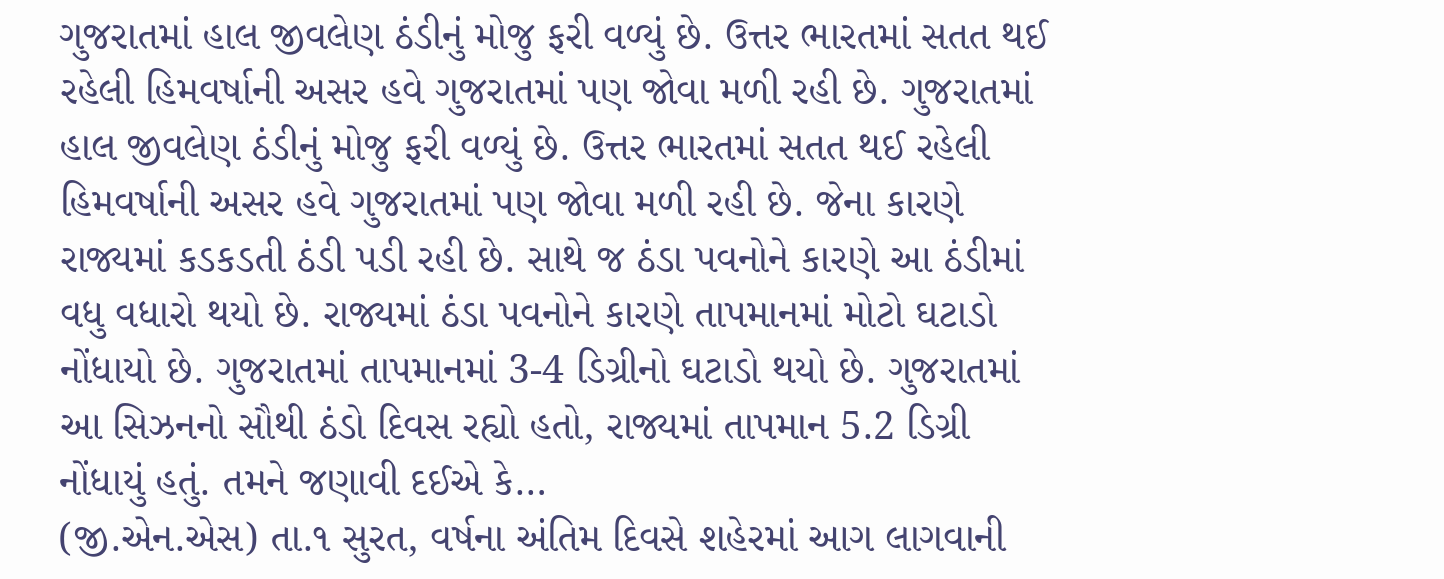ગુજરાતમાં હાલ જીવલેણ ઠંડીનું મોજુ ફરી વળ્યું છે. ઉત્તર ભારતમાં સતત થઈ રહેલી હિમવર્ષાની અસર હવે ગુજરાતમાં પણ જોવા મળી રહી છે. ગુજરાતમાં હાલ જીવલેણ ઠંડીનું મોજુ ફરી વળ્યું છે. ઉત્તર ભારતમાં સતત થઈ રહેલી હિમવર્ષાની અસર હવે ગુજરાતમાં પણ જોવા મળી રહી છે. જેના કારણે રાજ્યમાં કડકડતી ઠંડી પડી રહી છે. સાથે જ ઠંડા પવનોને કારણે આ ઠંડીમાં વધુ વધારો થયો છે. રાજ્યમાં ઠંડા પવનોને કારણે તાપમાનમાં મોટો ઘટાડો નોંધાયો છે. ગુજરાતમાં તાપમાનમાં 3-4 ડિગ્રીનો ઘટાડો થયો છે. ગુજરાતમાં આ સિઝનનો સૌથી ઠંડો દિવસ રહ્યો હતો, રાજ્યમાં તાપમાન 5.2 ડિગ્રી નોંધાયું હતું. તમને જણાવી દઈએ કે…
(જી.એન.એસ) તા.૧ સુરત, વર્ષના અંતિમ દિવસે શહેરમાં આગ લાગવાની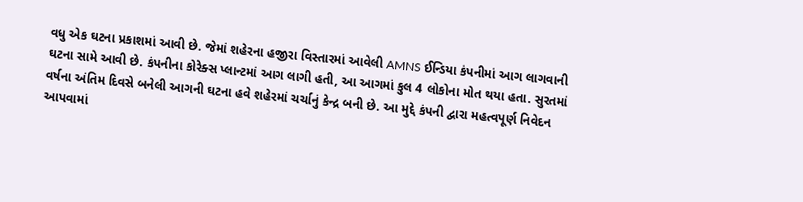વધુ એક ઘટના પ્રકાશમાં આવી છે. જેમાં શહેરના હજીરા વિસ્તારમાં આવેલી AMNS ઈન્ડિયા કંપનીમાં આગ લાગવાની ઘટના સામે આવી છે. કંપનીના કોરેક્સ પ્લાન્ટમાં આગ લાગી હતી, આ આગમાં કુલ 4 લોકોના મોત થયા હતા. સુરતમાં વર્ષના અંતિમ દિવસે બનેલી આગની ઘટના હવે શહેરમાં ચર્ચાનું કેન્દ્ર બની છે. આ મુદ્દે કંપની દ્વારા મહત્વપૂર્ણ નિવેદન આપવામાં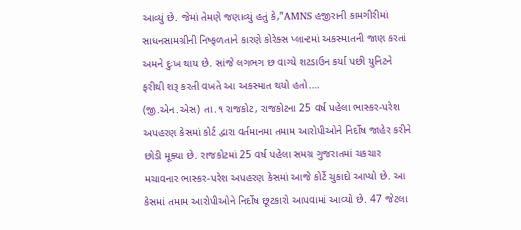આવ્યું છે. જેમાં તેમણે જણાવ્યું હતું કે,”AMNS હજીરાની કામગીરીમાં સાધનસામગ્રીની નિષ્ફળતાને કારણે કોરેક્સ પ્લાન્ટમાં અકસ્માતની જાણ કરતાં અમને દુઃખ થાય છે. સાંજે લગભગ છ વાગ્યે શટડાઉન કર્યા પછી યુનિટને ફરીથી શરૂ કરતી વખતે આ અકસ્માત થયો હતો.…
(જી.એન.એસ) તા.૧ રાજકોટ, રાજકોટના 25 વર્ષ પહેલા ભાસ્કર-પરેશ અપહરણ કેસમાં કોર્ટ દ્વારા વર્તમાનમા તમામ આરોપીઓને નિર્દોષ જાહેર કરીને છોડી મૂક્યા છે. રાજકોટમાં 25 વર્ષ પહેલા સમગ્ર ગુજરાતમાં ચકચાર મચાવનાર ભાસ્કર-પરેશ અપહરણ કેસમાં આજે કોર્ટે ચુકાદો આપ્યો છે. આ કેસમાં તમામ આરોપીઓને નિર્દોષ છૂટકારો આપવામાં આવ્યો છે. 47 જેટલા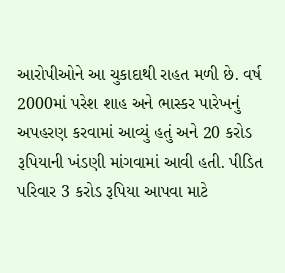આરોપીઓને આ ચુકાદાથી રાહત મળી છે. વર્ષ 2000માં પરેશ શાહ અને ભાસ્કર પારેખનું અપહરણ કરવામાં આવ્યું હતું અને 20 કરોડ રૂપિયાની ખંડણી માંગવામાં આવી હતી. પીડિત પરિવાર 3 કરોડ રૂપિયા આપવા માટે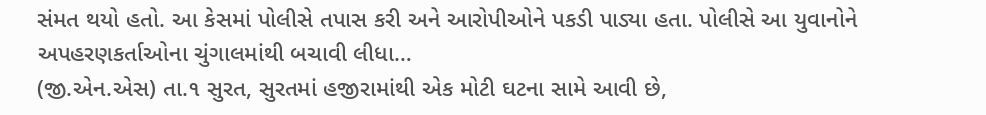સંમત થયો હતો. આ કેસમાં પોલીસે તપાસ કરી અને આરોપીઓને પકડી પાડ્યા હતા. પોલીસે આ યુવાનોને અપહરણકર્તાઓના ચુંગાલમાંથી બચાવી લીધા…
(જી.એન.એસ) તા.૧ સુરત, સુરતમાં હજીરામાંથી એક મોટી ઘટના સામે આવી છે,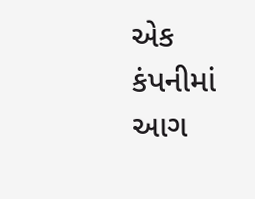એક કંપનીમાં આગ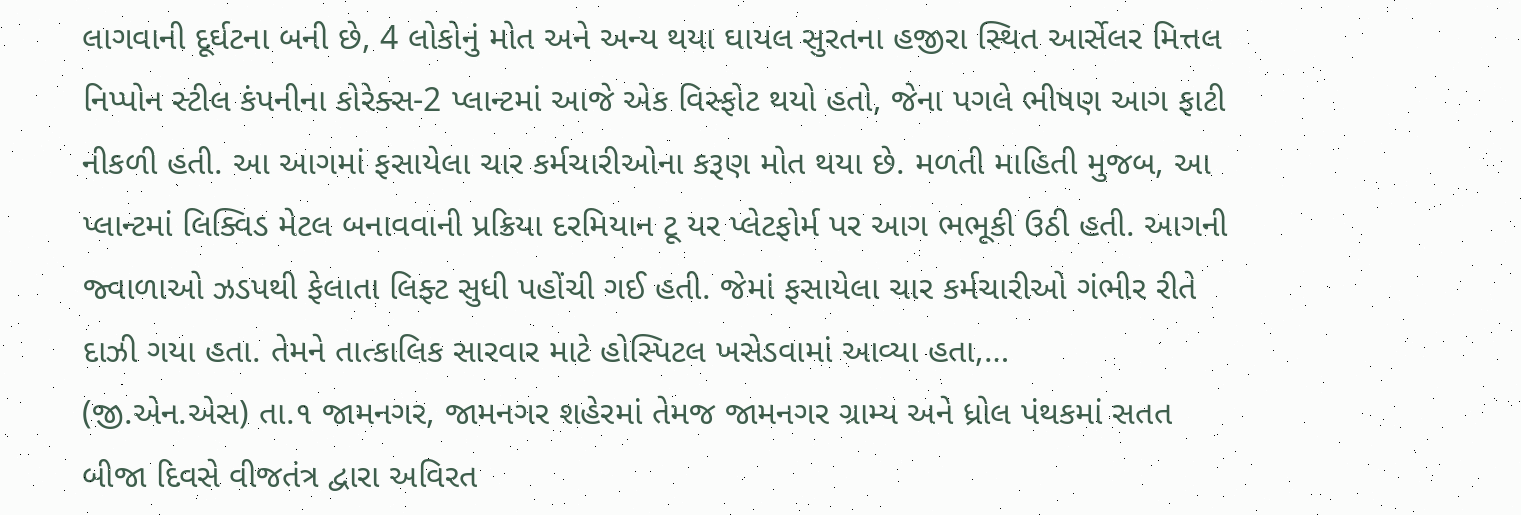લાગવાની દૂર્ઘટના બની છે, 4 લોકોનું મોત અને અન્ય થયા ઘાયલ સુરતના હજીરા સ્થિત આર્સેલર મિત્તલ નિપ્પોન સ્ટીલ કંપનીના કોરેક્સ-2 પ્લાન્ટમાં આજે એક વિસ્ફોટ થયો હતો, જેના પગલે ભીષણ આગ ફાટી નીકળી હતી. આ આગમાં ફસાયેલા ચાર કર્મચારીઓના કરૂણ મોત થયા છે. મળતી માહિતી મુજબ, આ પ્લાન્ટમાં લિક્વિડ મેટલ બનાવવાની પ્રક્રિયા દરમિયાન ટૂ યર પ્લેટફોર્મ પર આગ ભભૂકી ઉઠી હતી. આગની જ્વાળાઓ ઝડપથી ફેલાતા લિફ્ટ સુધી પહોંચી ગઈ હતી. જેમાં ફસાયેલા ચાર કર્મચારીઓ ગંભીર રીતે દાઝી ગયા હતા. તેમને તાત્કાલિક સારવાર માટે હોસ્પિટલ ખસેડવામાં આવ્યા હતા,…
(જી.એન.એસ) તા.૧ જામનગર, જામનગર શહેરમાં તેમજ જામનગર ગ્રામ્ય અને ધ્રોલ પંથકમાં સતત બીજા દિવસે વીજતંત્ર દ્વારા અવિરત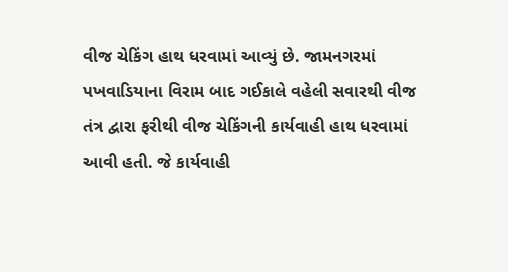વીજ ચેકિંગ હાથ ધરવામાં આવ્યું છે. જામનગરમાં પખવાડિયાના વિરામ બાદ ગઈકાલે વહેલી સવારથી વીજ તંત્ર દ્વારા ફરીથી વીજ ચેકિંગની કાર્યવાહી હાથ ધરવામાં આવી હતી. જે કાર્યવાહી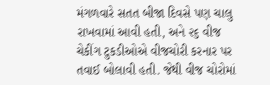મંગળવારે સતત બીજા દિવસે પણ ચાલુ રાખવામાં આવી હતી, અને ૨૬ વીજ ચેકીંગ ટુકડીઓએ વીજચોરી કરનાર પર તવાઈ બોલાવી હતી. જેથી વીજ ચોરોમાં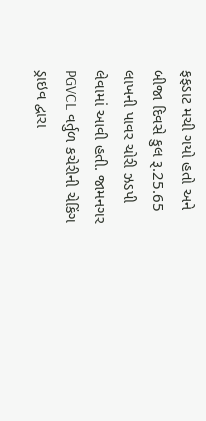ફફડાટ મચી ગયો હતો અને બીજા દિવસે કુલ રૂ.25.65 લાખની પાવર ચોરી ઝડપી લેવામાં આવી હતી. જામનગર PGVCL વર્તુળ કચેરીની ચેકિંગ ડ્રાઇવ દ્વારા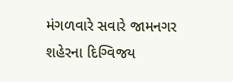મંગળવારે સવારે જામનગર શહેરના દિગ્વિજય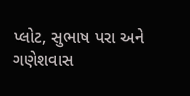પ્લોટ, સુભાષ પરા અને ગણેશવાસ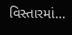વિસ્તારમાં…